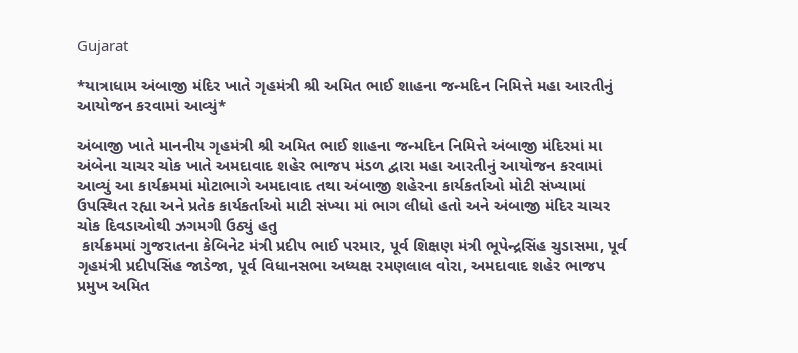Gujarat

*યાત્રાધામ અંબાજી મંદિર ખાતે ગૃહમંત્રી શ્રી અમિત ભાઈ શાહના જન્મદિન નિમિત્તે મહા આરતીનું આયોજન કરવામાં આવ્યું*

અંબાજી ખાતે માનનીય ગૃહમંત્રી શ્રી અમિત ભાઈ શાહના જન્મદિન નિમિત્તે અંબાજી મંદિરમાં મા અંબેના ચાચર ચોક ખાતે અમદાવાદ શહેર ભાજપ મંડળ દ્વારા મહા આરતીનું આયોજન કરવામાં આવ્યું આ કાર્યક્રમમાં મોટાભાગે અમદાવાદ તથા અંબાજી શહેરના કાર્યકર્તાઓ મોટી સંખ્યામાં ઉપસ્થિત રહ્યા અને પ્રતેક કાર્યકર્તાઓ માટી સંખ્યા માં ભાગ લીધો હતો અને અંબાજી મંદિર ચાચર ચોક દિવડાઓથી ઝગમગી ઉઠ્યું હતુ
 કાર્યક્રમમાં ગુજરાતના કેબિનેટ મંત્રી પ્રદીપ ભાઈ પરમાર, પૂર્વ શિક્ષણ મંત્રી ભૂપેન્દ્રસિંહ ચુડાસમા, પૂર્વ ગૃહમંત્રી પ્રદીપસિંહ જાડેજા, પૂર્વ વિધાનસભા અધ્યક્ષ રમણલાલ વોરા, અમદાવાદ શહેર ભાજપ પ્રમુખ અમિત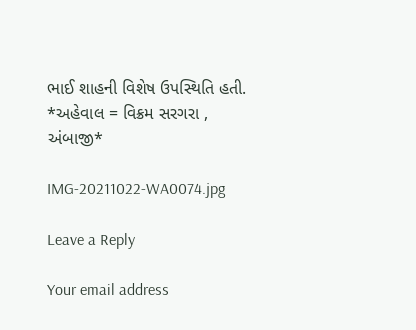ભાઈ શાહની વિશેષ ઉપસ્થિતિ હતી.
*અહેવાલ = વિક્રમ સરગરા , અંબાજી*

IMG-20211022-WA0074.jpg

Leave a Reply

Your email address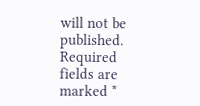will not be published. Required fields are marked *